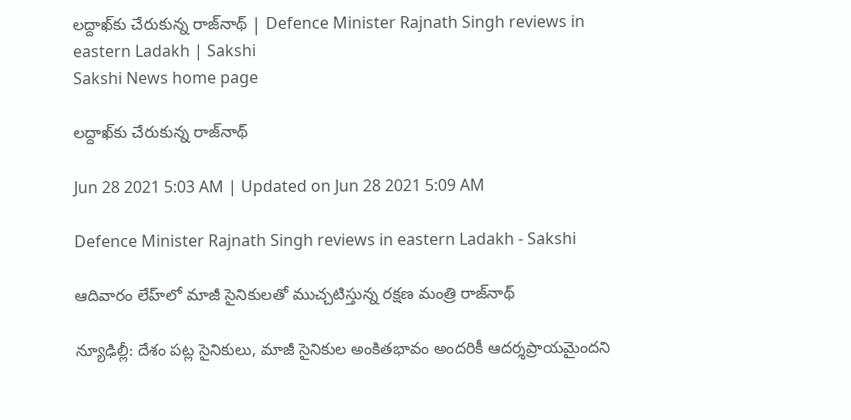లద్దాఖ్‌కు చేరుకున్న రాజ్‌నాథ్‌ | Defence Minister Rajnath Singh reviews in eastern Ladakh | Sakshi
Sakshi News home page

లద్దాఖ్‌కు చేరుకున్న రాజ్‌నాథ్‌

Jun 28 2021 5:03 AM | Updated on Jun 28 2021 5:09 AM

Defence Minister Rajnath Singh reviews in eastern Ladakh - Sakshi

ఆదివారం లేహ్‌లో మాజీ సైనికులతో ముచ్చటిస్తున్న రక్షణ మంత్రి రాజ్‌నాథ్‌

న్యూఢిల్లీ: దేశం పట్ల సైనికులు, మాజీ సైనికుల అంకితభావం అందరికీ ఆదర్శప్రాయమైందని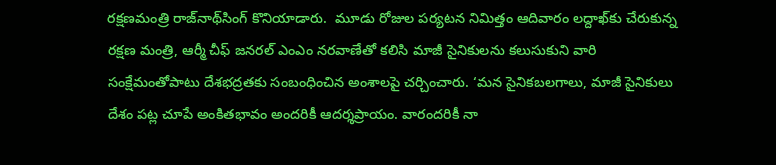రక్షణమంత్రి రాజ్‌నాథ్‌సింగ్‌ కొనియాడారు.  మూడు రోజుల పర్యటన నిమిత్తం ఆదివారం లద్దాఖ్‌కు చేరుకున్న రక్షణ మంత్రి, ఆర్మీ చీఫ్‌ జనరల్‌ ఎంఎం నరవాణేతో కలిసి మాజీ సైనికులను కలుసుకుని వారి సంక్షేమంతోపాటు దేశభద్రతకు సంబంధించిన అంశాలపై చర్చించారు. ‘మన సైనికబలగాలు, మాజీ సైనికులు దేశం పట్ల చూపే అంకితభావం అందరికీ ఆదర్శప్రాయం. వారందరికీ నా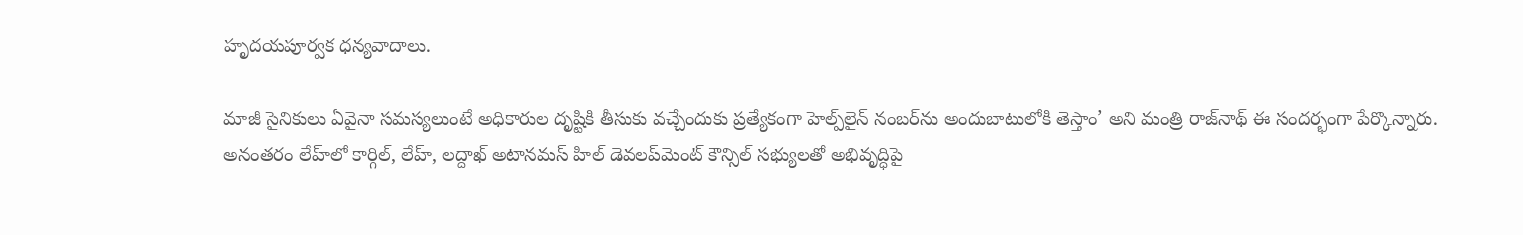హృదయపూర్వక ధన్యవాదాలు.

మాజీ సైనికులు ఏవైనా సమస్యలుంటే అధికారుల దృష్టికి తీసుకు వచ్చేందుకు ప్రత్యేకంగా హెల్ప్‌లైన్‌ నంబర్‌ను అందుబాటులోకి తెస్తాం’ అని మంత్రి రాజ్‌నాథ్‌ ఈ సందర్భంగా పేర్కొన్నారు. అనంతరం లేహ్‌లో కార్గిల్, లేహ్, లద్దాఖ్‌ అటానమస్‌ హిల్‌ డెవలప్‌మెంట్‌ కౌన్సిల్‌ సభ్యులతో అభివృద్ధిపై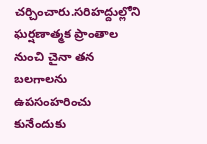చర్చించారు.సరిహద్దుల్లోని ఘర్షణాత్మక ప్రాంతాల నుంచి చైనా తన బలగాలను ఉపసంహరించు కునేందుకు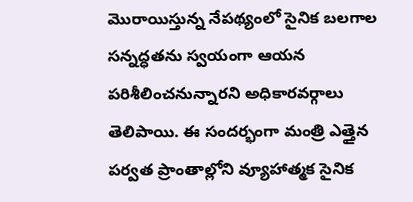మొరాయిస్తున్న నేపథ్యంలో సైనిక బలగాల సన్నద్ధతను స్వయంగా ఆయన పరిశీలించనున్నారని అధికారవర్గాలు తెలిపాయి. ఈ సందర్భంగా మంత్రి ఎత్తైన పర్వత ప్రాంతాల్లోని వ్యూహాత్మక సైనిక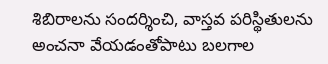శిబిరాలను సందర్శించి, వాస్తవ పరిస్థితులను అంచనా వేయడంతోపాటు బలగాల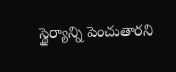స్థైర్యాన్ని పెంచుతారని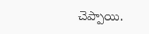చెప్పాయి.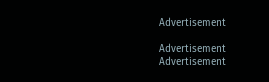Advertisement

Advertisement
Advertisement